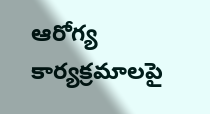ఆరోగ్య కార్యక్రమాలపై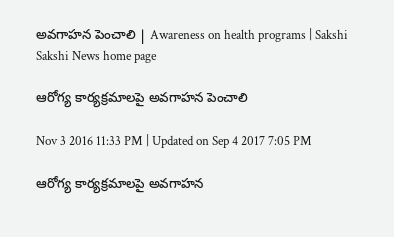అవగాహన పెంచాలి | Awareness on health programs | Sakshi
Sakshi News home page

ఆరోగ్య కార్యక్రమాలపై అవగాహన పెంచాలి

Nov 3 2016 11:33 PM | Updated on Sep 4 2017 7:05 PM

ఆరోగ్య కార్యక్రమాలపై అవగాహన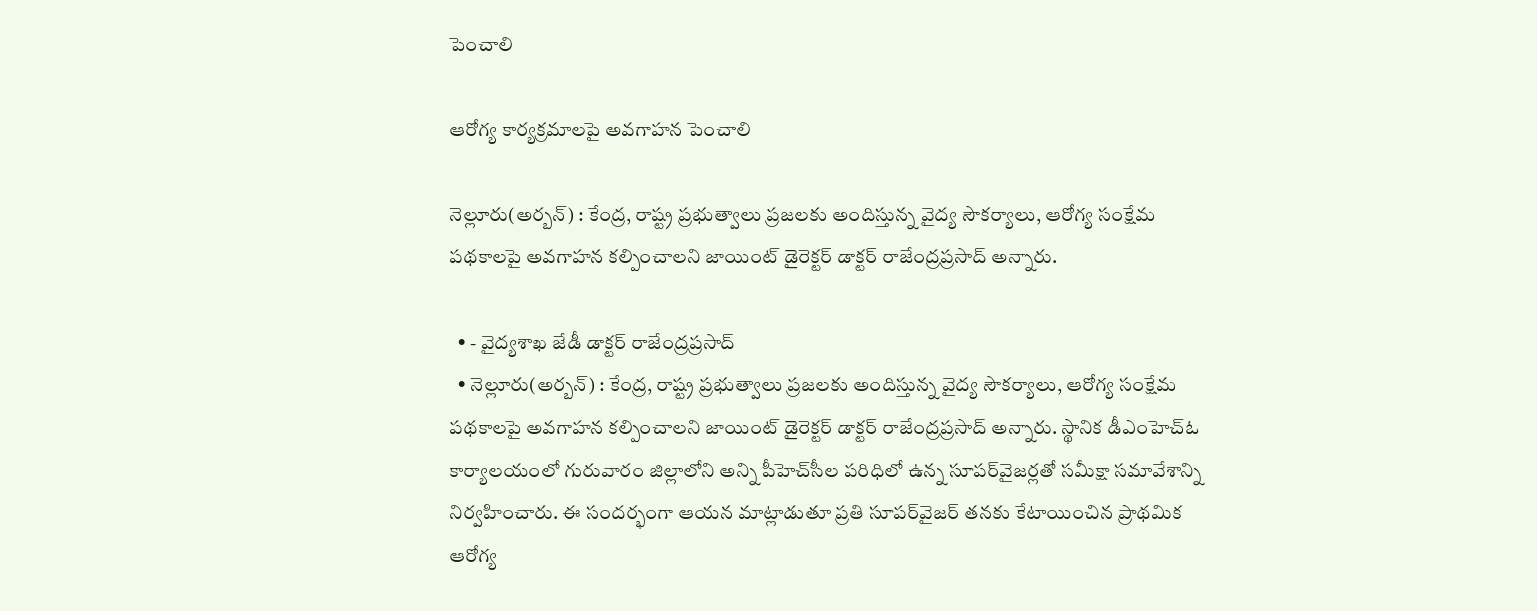పెంచాలి

ఆరోగ్య కార్యక్రమాలపై అవగాహన పెంచాలి

నెల్లూరు(అర్బన్‌) : కేంద్ర, రాష్ట్ర ప్రభుత్వాలు ప్రజలకు అందిస్తున్న వైద్య సౌకర్యాలు, ఆరోగ్య సంక్షేమ పథకాలపై అవగాహన కల్పించాలని జాయింట్‌ డైరెక్టర్‌ డాక్టర్‌ రాజేంద్రప్రసాద్‌ అన్నారు.

  • - వైద్యశాఖ జేడీ డాక్టర్‌ రాజేంద్రప్రసాద్‌
  • నెల్లూరు(అర్బన్‌) : కేంద్ర, రాష్ట్ర ప్రభుత్వాలు ప్రజలకు అందిస్తున్న వైద్య సౌకర్యాలు, ఆరోగ్య సంక్షేమ పథకాలపై అవగాహన కల్పించాలని జాయింట్‌ డైరెక్టర్‌ డాక్టర్‌ రాజేంద్రప్రసాద్‌ అన్నారు. స్థానిక డీఎంహెచ్‌ఓ కార్యాలయంలో గురువారం జిల్లాలోని అన్ని పీహెచ్‌సీల పరిధిలో ఉన్న సూపర్‌వైజర్లతో సమీక్షా సమావేశాన్ని నిర్వహించారు. ఈ సందర్భంగా ఆయన మాట్లాడుతూ ప్రతి సూపర్‌వైజర్‌ తనకు కేటాయించిన ప్రాథమిక ఆరోగ్య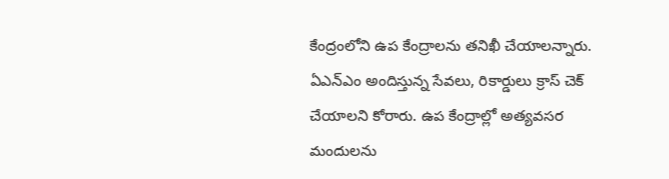కేంద్రంలోని ఉప కేంద్రాలను తనిఖీ చేయాలన్నారు. ఏఎన్‌ఎం అందిస్తున్న సేవలు, రికార్డులు క్రాస్‌ చెక్‌ చేయాలని కోరారు. ఉప కేంద్రాల్లో అత్యవసర మందులను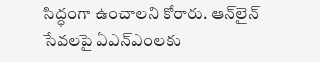సిద్ధంగా ఉంచాలని కోరారు. ఆన్‌లైన్‌ సేవలపై ఏఎన్‌ఎంలకు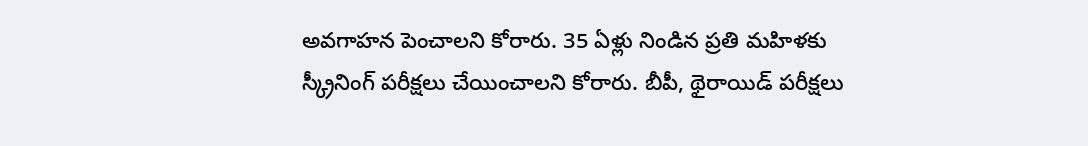అవగాహన పెంచాలని కోరారు. 35 ఏళ్లు నిండిన ప్రతి మహిళకు స్క్రీనింగ్‌ పరీక్షలు చేయించాలని కోరారు. బీపీ, థైరాయిడ్‌ పరీక్షలు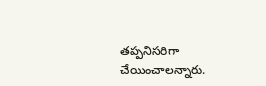తప్పనిసరిగా చేయించాలన్నారు.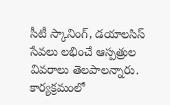సీటీ స్కానింగ్, డయాలసిస్‌ సేవలు లభించే ఆస్పత్రుల వివరాలు తెలపాలన్నారు. కార్యక్రమంలో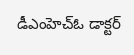డీఎంహెచ్‌ఓ డాక్టర్‌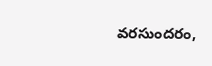వరసుందరం,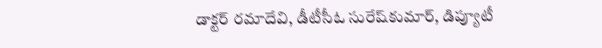డాక్టర్‌ రమాదేవి, డీటీసీఓ సురేష్‌కుమార్, డిప్యూటీ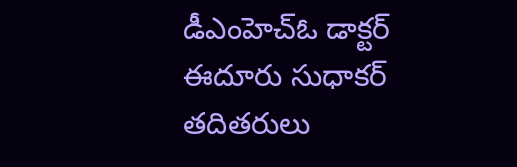డీఎంహెచ్‌ఓ డాక్టర్‌ ఈదూరు సుధాకర్‌ తదితరులు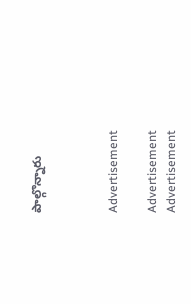పాల్గొన్నారు



Advertisement

Advertisement
Advertisement